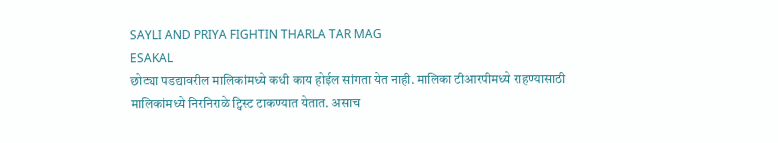SAYLI AND PRIYA FIGHTIN THARLA TAR MAG
ESAKAL
छोट्या पडद्यावरील मालिकांमध्ये कधी काय होईल सांगता येत नाही. मालिका टीआरपीमध्ये राहण्यासाठी मालिकांमध्ये निरनिराळे ट्विस्ट टाकण्यात येतात. असाच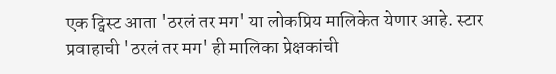एक ट्विस्ट आता 'ठरलं तर मग' या लोकप्रिय मालिकेत येणार आहे. स्टार प्रवाहाची 'ठरलं तर मग' ही मालिका प्रेक्षकांची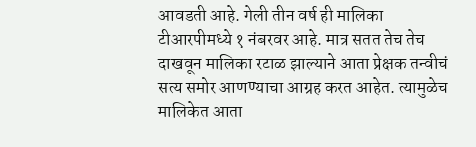आवडती आहे. गेली तीन वर्ष ही मालिका टीआरपीमध्ये १ नंबरवर आहे. मात्र सतत तेच तेच दाखवून मालिका रटाळ झाल्याने आता प्रेक्षक तन्वीचं सत्य समोर आणण्याचा आग्रह करत आहेत. त्यामुळेच मालिकेत आता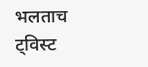भलताच ट्विस्ट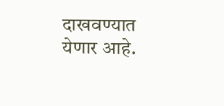दाखवण्यात येणार आहे.